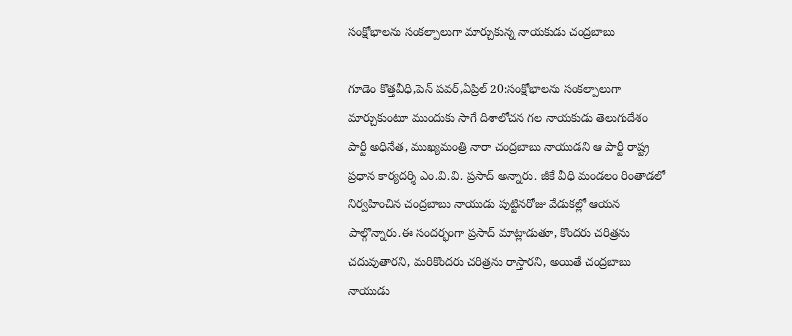సంక్షోభాలను సంకల్పాలుగా మార్చుకున్న నాయకుడు చంద్రబాబు

గూడెం కొత్తవీధి,పెన్ పవర్,ఏప్రిల్ 20:సంక్షోభాలను సంకల్పాలుగా మార్చుకుంటూ ముందుకు సాగే దిశాలోచన గల నాయకుడు తెలుగుదేశం పార్టీ అధినేత, ముఖ్యమంత్రి నారా చంద్రబాబు నాయుడని ఆ పార్టీ రాష్ట్ర ప్రధాన కార్యదర్శి ఎం.వి.వి. ప్రసాద్ అన్నారు. జీకే వీధి మండలం రింతాడలో నిర్వహించిన చంద్రబాబు నాయుడు పుట్టినరోజు వేడుకల్లో ఆయన పాల్గొన్నారు.ఈ సందర్భంగా ప్రసాద్ మాట్లాడుతూ, కొందరు చరిత్రను చదువుతారని, మరికొందరు చరిత్రను రాస్తారని, అయితే చంద్రబాబు నాయుడు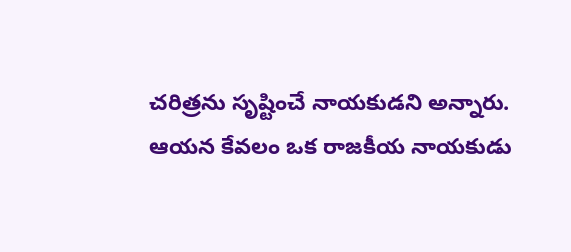చరిత్రను సృష్టించే నాయకుడని అన్నారు. ఆయన కేవలం ఒక రాజకీయ నాయకుడు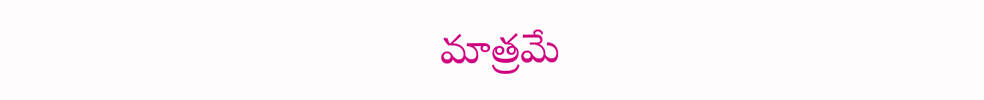మాత్రమే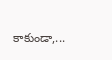కాకుండా,...